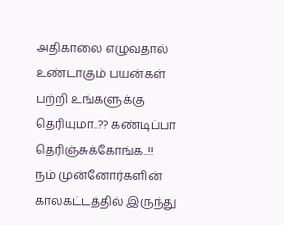அதிகாலை எழுவதால் உண்டாகும் பயன்கள் பற்றி உங்களுக்கு தெரியுமா..?? கண்டிப்பா தெரிஞ்சுக்கோங்க..!!
நம் முன்னோர்களின் காலகட்டத்தில் இருந்து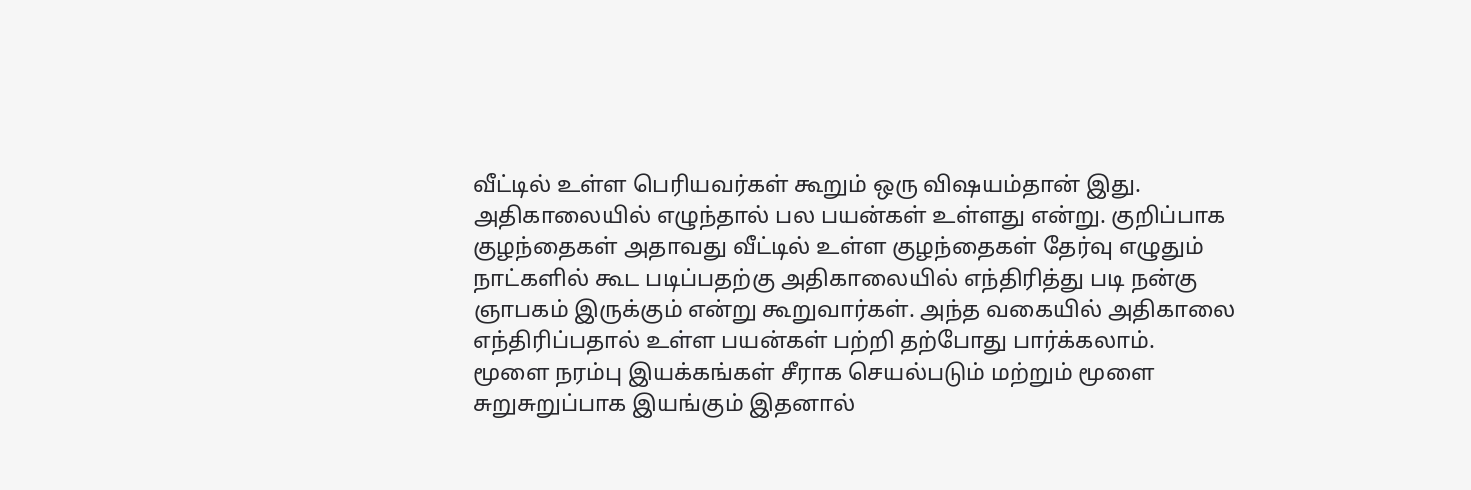வீட்டில் உள்ள பெரியவர்கள் கூறும் ஒரு விஷயம்தான் இது. அதிகாலையில் எழுந்தால் பல பயன்கள் உள்ளது என்று. குறிப்பாக குழந்தைகள் அதாவது வீட்டில் உள்ள குழந்தைகள் தேர்வு எழுதும் நாட்களில் கூட படிப்பதற்கு அதிகாலையில் எந்திரித்து படி நன்கு ஞாபகம் இருக்கும் என்று கூறுவார்கள். அந்த வகையில் அதிகாலை எந்திரிப்பதால் உள்ள பயன்கள் பற்றி தற்போது பார்க்கலாம்.
மூளை நரம்பு இயக்கங்கள் சீராக செயல்படும் மற்றும் மூளை சுறுசுறுப்பாக இயங்கும் இதனால்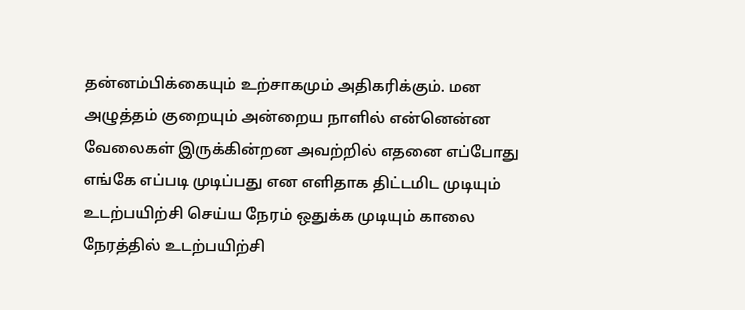தன்னம்பிக்கையும் உற்சாகமும் அதிகரிக்கும். மன அழுத்தம் குறையும் அன்றைய நாளில் என்னென்ன வேலைகள் இருக்கின்றன அவற்றில் எதனை எப்போது எங்கே எப்படி முடிப்பது என எளிதாக திட்டமிட முடியும் உடற்பயிற்சி செய்ய நேரம் ஒதுக்க முடியும் காலை நேரத்தில் உடற்பயிற்சி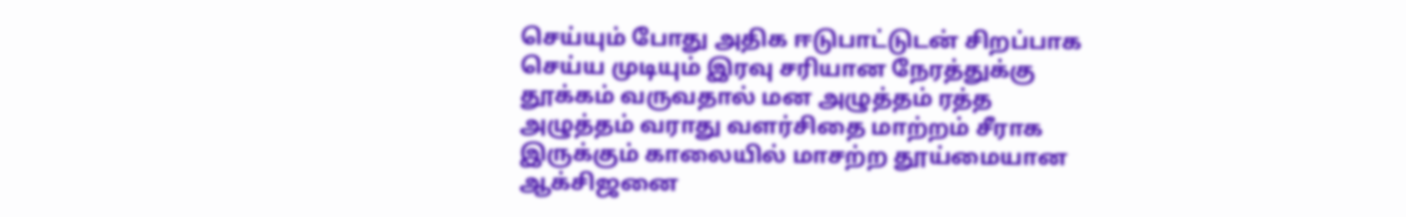செய்யும் போது அதிக ஈடுபாட்டுடன் சிறப்பாக செய்ய முடியும் இரவு சரியான நேரத்துக்கு தூக்கம் வருவதால் மன அழுத்தம் ரத்த அழுத்தம் வராது வளர்சிதை மாற்றம் சீராக இருக்கும் காலையில் மாசற்ற தூய்மையான ஆக்சிஜனை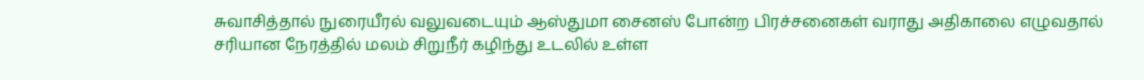சுவாசித்தால் நுரையீரல் வலுவடையும் ஆஸ்துமா சைனஸ் போன்ற பிரச்சனைகள் வராது அதிகாலை எழுவதால் சரியான நேரத்தில் மலம் சிறுநீர் கழிந்து உடலில் உள்ள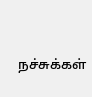நச்சுக்கள்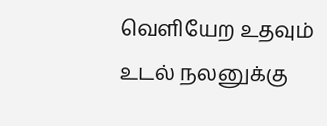வெளியேற உதவும் உடல் நலனுக்கு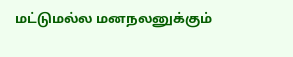மட்டுமல்ல மனநலனுக்கும்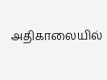அதிகாலையில்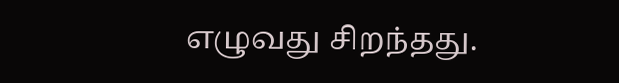எழுவது சிறந்தது.